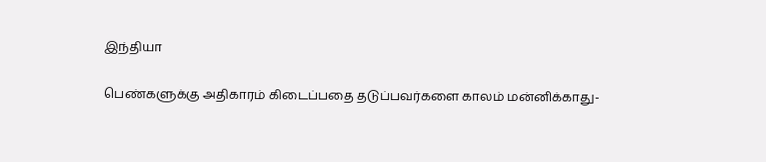இந்தியா

பெண்களுக்கு அதிகாரம் கிடைப்பதை தடுப்பவர்களை காலம் மன்னிக்காது-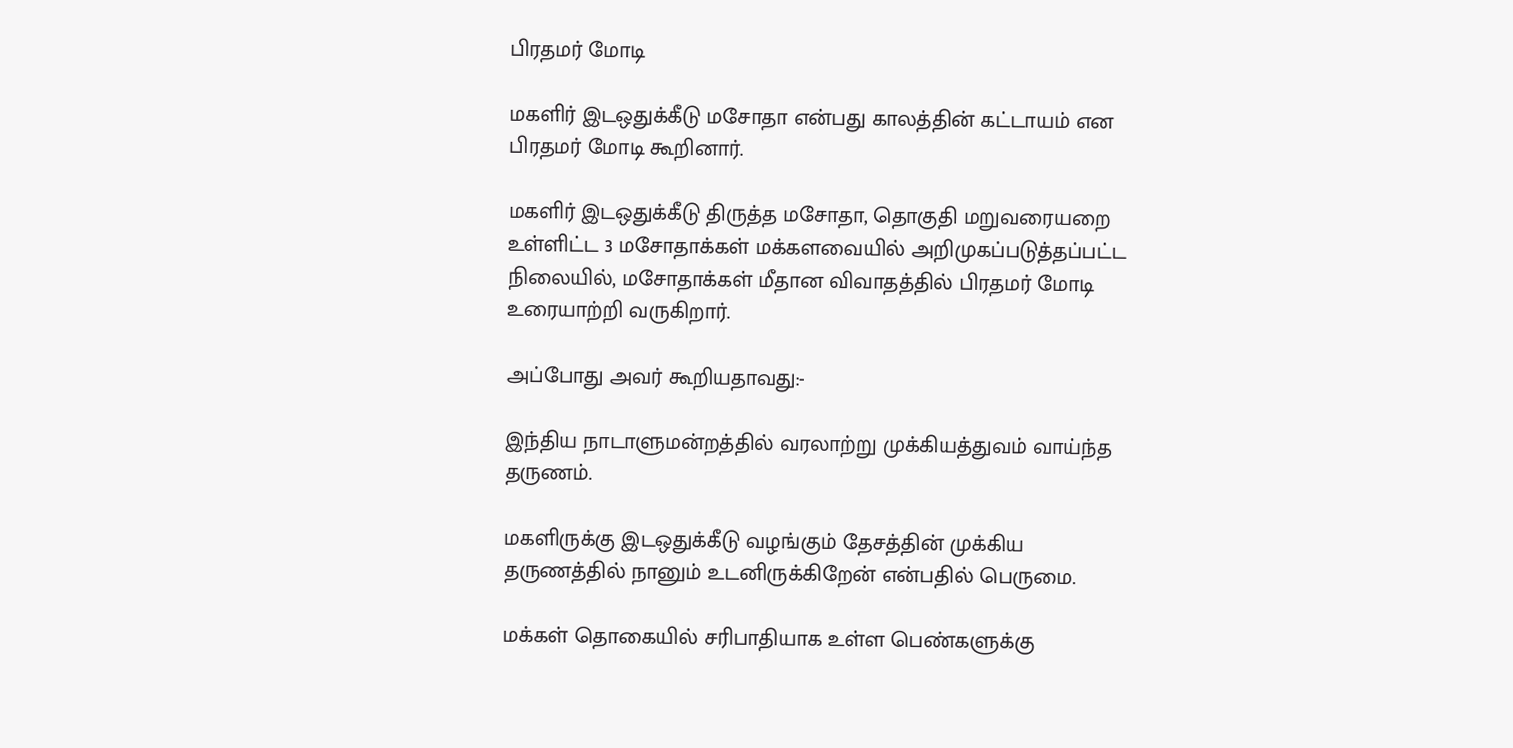பிரதமர் மோடி

மகளிர் இடஒதுக்கீடு மசோதா என்பது காலத்தின் கட்டாயம் என பிரதமர் மோடி கூறினார்.

மகளிர் இடஒதுக்கீடு திருத்த மசோதா, தொகுதி மறுவரையறை உள்ளிட்ட 3 மசோதாக்கள் மக்களவையில் அறிமுகப்படுத்தப்பட்ட நிலையில், மசோதாக்கள் மீதான விவாதத்தில் பிரதமர் மோடி உரையாற்றி வருகிறார்.

அப்போது அவர் கூறியதாவது:-

இந்திய நாடாளுமன்றத்தில் வரலாற்று முக்கியத்துவம் வாய்ந்த தருணம்.

மகளிருக்கு இடஒதுக்கீடு வழங்கும் தேசத்தின் முக்கிய தருணத்தில் நானும் உடனிருக்கிறேன் என்பதில் பெருமை.

மக்கள் தொகையில் சரிபாதியாக உள்ள பெண்களுக்கு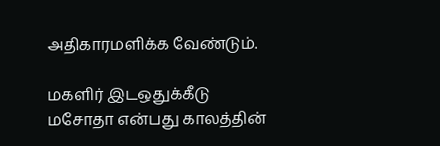அதிகாரமளிக்க வேண்டும்.

மகளிர் இடஒதுக்கீடு மசோதா என்பது காலத்தின்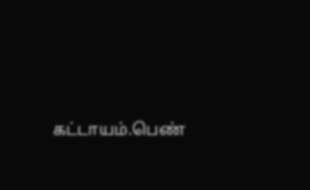கட்டாயம்.பெண்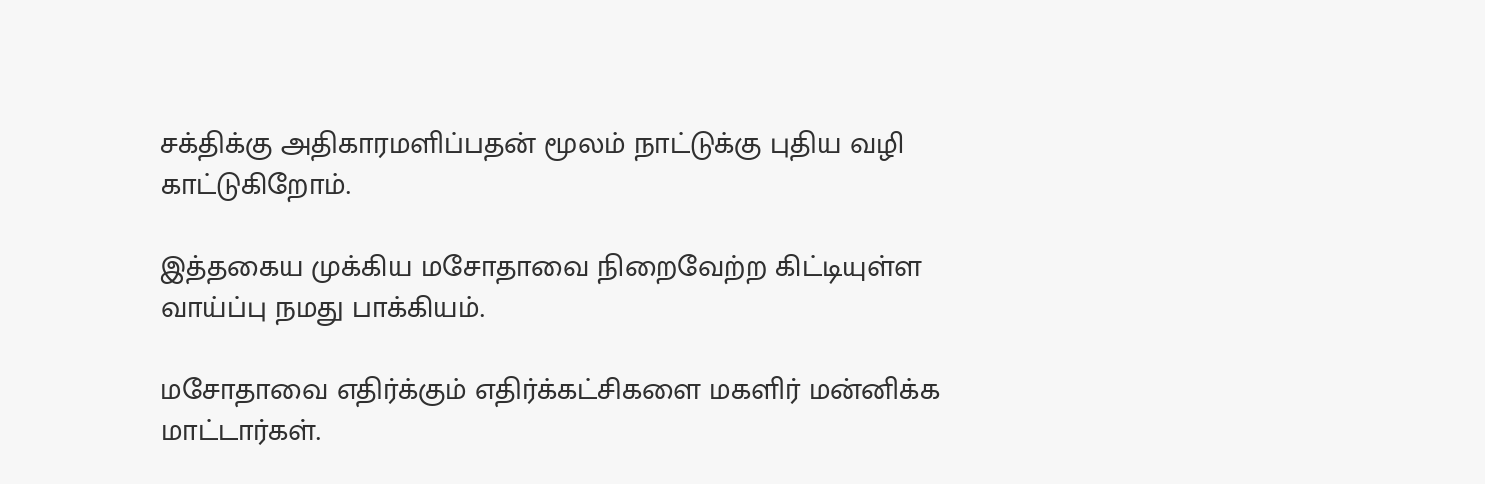சக்திக்கு அதிகாரமளிப்பதன் மூலம் நாட்டுக்கு புதிய வழி காட்டுகிறோம்.

இத்தகைய முக்கிய மசோதாவை நிறைவேற்ற கிட்டியுள்ள வாய்ப்பு நமது பாக்கியம்.

மசோதாவை எதிர்க்கும் எதிர்க்கட்சிகளை மகளிர் மன்னிக்க மாட்டார்கள்.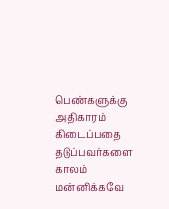பெண்களுக்கு அதிகாரம் கிடைப்பதை தடுப்பவர்களை காலம் மன்னிக்கவே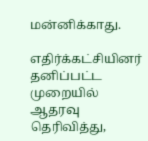மன்னிக்காது.

எதிர்க்கட்சியினர் தனிப்பட்ட முறையில் ஆதரவு தெரிவித்து,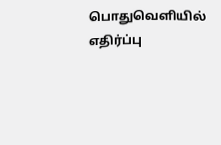பொதுவெளியில் எதிர்ப்பு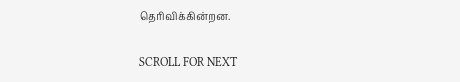தெரிவிக்கின்றன.

SCROLL FOR NEXT